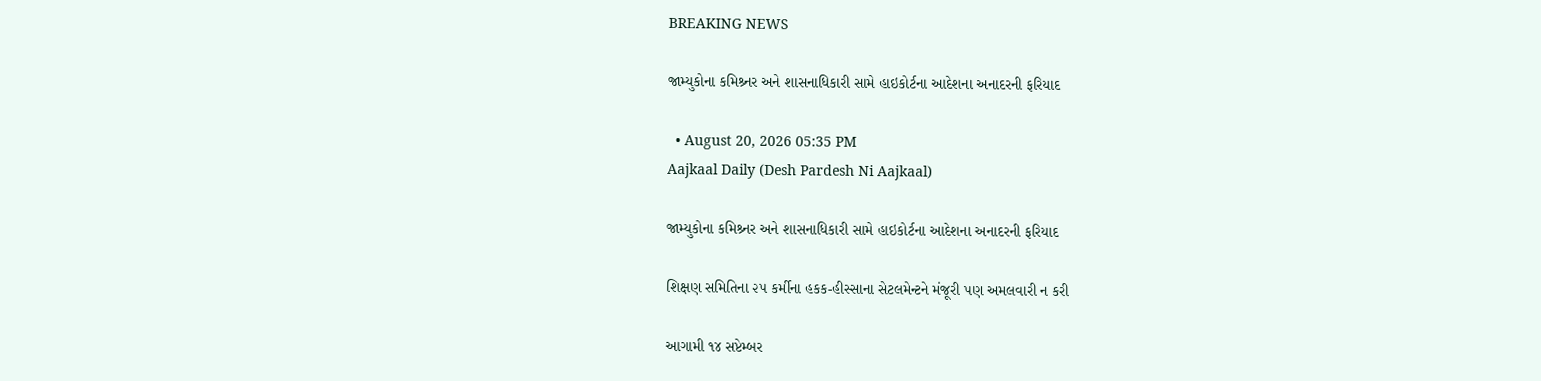BREAKING NEWS

જામ્યુકોના કમિશ્ર્નર અને શાસનાધિકારી સામે હાઇકોર્ટના આદેશના અનાદરની ફરિયાદ

  • August 20, 2026 05:35 PM
Aajkaal Daily (Desh Pardesh Ni Aajkaal)

જામ્યુકોના કમિશ્ર્નર અને શાસનાધિકારી સામે હાઇકોર્ટના આદેશના અનાદરની ફરિયાદ

શિક્ષણ સમિતિના ૨૫ કર્મીના હકક-હીસ્સાના સેટલમેન્ટને મંજૂરી પણ અમલવારી ન કરી

આગામી ૧૪ સપ્ટેમ્બર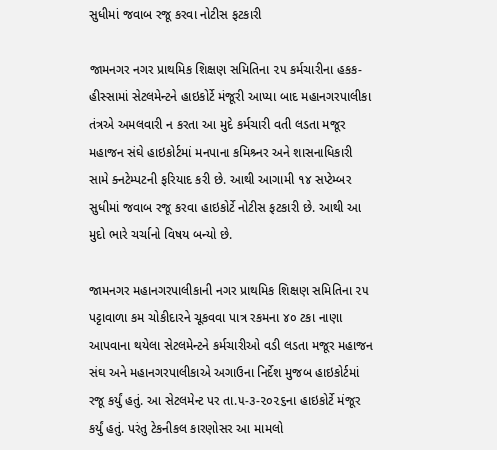સુધીમાં જવાબ રજૂ કરવા નોટીસ ફટકારી

જામનગર નગર પ્રાથમિક શિક્ષણ સમિતિના ૨૫ કર્મચારીના હકક-હીસ્સામાં સેટલમેન્ટને હાઇકોર્ટે મંજૂરી આપ્યા બાદ મહાનગરપાલીકા તંત્રએ અમલવારી ન કરતા આ મુદે કર્મચારી વતી લડતા મજૂર મહાજન સંઘે હાઇકોર્ટમાં મનપાના કમિશ્ર્નર અને શાસનાધિકારી સામે ક્નટેમ્પટની ફરિયાદ કરી છે. આથી આગામી ૧૪ સપ્ટેમ્બર સુધીમાં જવાબ રજૂ કરવા હાઇકોર્ટે નોટીસ ફટકારી છે. આથી આ મુદો ભારે ચર્ચાનો વિષય બન્યો છે.

જામનગર મહાનગરપાલીકાની નગર પ્રાથમિક શિક્ષણ સમિતિના ૨૫ પટ્ટાવાળા કમ ચોકીદારને ચૂકવવા પાત્ર રકમના ૪૦ ટકા નાણા આપવાના થયેલા સેટલમેન્ટને કર્મચારીઓ વડી લડતા મજૂર મહાજન સંઘ અને મહાનગરપાલીકાએ અગાઉના નિર્દેશ મુજબ હાઇકોર્ટમાં રજૂ કર્યું હતું. આ સેટલમેન્ટ પર તા.૫-૩-૨૦૨૬ના હાઇકોર્ટે મંજૂર કર્યું હતું. પરંતુ ટેકનીકલ કારણોસર આ મામલો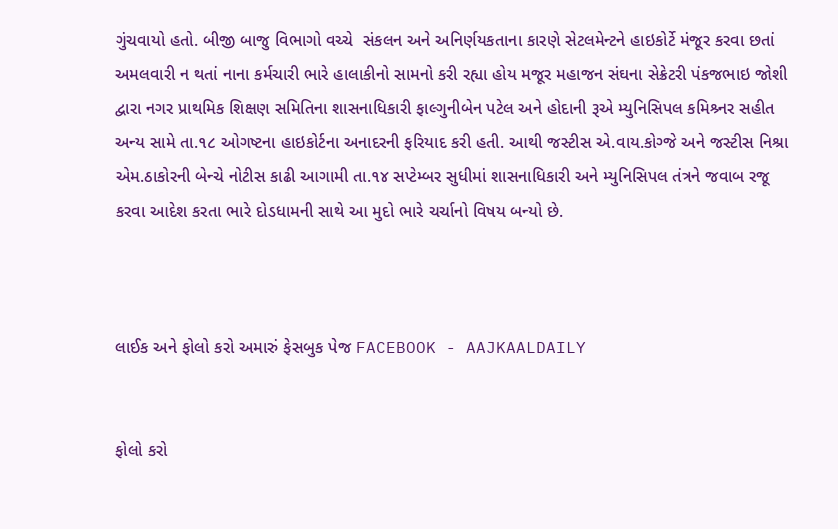ગુંચવાયો હતો. બીજી બાજુ વિભાગો વચ્ચે  સંકલન અને અનિર્ણયકતાના કારણે સેટલમેન્ટને હાઇકોર્ટે મંજૂર કરવા છતાં અમલવારી ન થતાં નાના કર્મચારી ભારે હાલાકીનો સામનો કરી રહ્યા હોય મજૂર મહાજન સંઘના સેક્રેટરી પંકજભાઇ જોશી દ્વારા નગર પ્રાથમિક શિક્ષણ સમિતિના શાસનાધિકારી ફાલ્ગુનીબેન પટેલ અને હોદાની રૂએ મ્યુનિસિપલ કમિશ્ર્નર સહીત અન્ય સામે તા.૧૮ ઓગષ્ટના હાઇકોર્ટના અનાદરની ફરિયાદ કરી હતી. આથી જસ્ટીસ એ.વાય.કોગ્જે અને જસ્ટીસ નિશ્રા એમ.ઠાકોરની બેન્ચે નોટીસ કાઢી આગામી તા.૧૪ સપ્ટેમ્બર સુધીમાં શાસનાધિકારી અને મ્યુનિસિપલ તંત્રને જવાબ રજૂ કરવા આદેશ કરતા ભારે દોડધામની સાથે આ મુદો ભારે ચર્ચાનો વિષય બન્યો છે.



લાઈક અને ફોલો કરો અમારું ફેસબુક પેજ FACEBOOK - AAJKAALDAILY


ફોલો કરો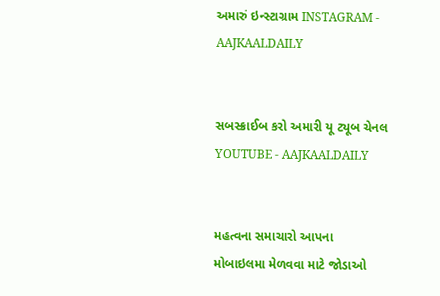અમારું ઇન્સ્ટાગ્રામ INSTAGRAM - AAJKAALDAILY


સબસ્ક્રાઈબ કરો અમારી યૂ ટ્યૂબ ચેનલ YOUTUBE - AAJKAALDAILY


મહત્વના સમાચારો આપના મોબાઇલમા મેળવવા માટે જોડાઓ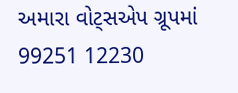અમારા વોટ્સએપ ગ્રૂપમાં  99251 12230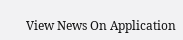View News On Application